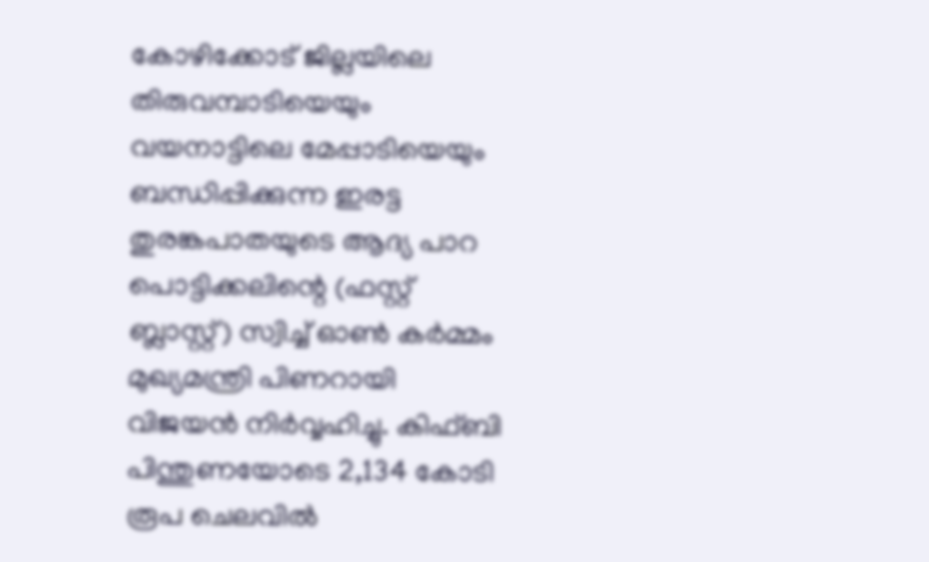കോഴിക്കോട് ജില്ലയിലെ തിരുവമ്പാടിയെയും വയനാട്ടിലെ മേപ്പാടിയെയും ബന്ധിപ്പിക്കുന്ന ഇരട്ട തുരങ്കപാതയുടെ ആദ്യ പാറ പൊട്ടിക്കലിന്റെ (ഫസ്റ്റ് ബ്ലാസ്റ്റ്) സ്വിച്ച് ഓൺ കർമ്മം മുഖ്യമന്ത്രി പിണറായി വിജയൻ നിർവ്വഹിച്ചു. കിഫ്ബി പിന്തുണയോടെ 2,134 കോടി രൂപ ചെലവിൽ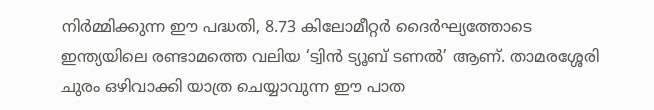നിർമ്മിക്കുന്ന ഈ പദ്ധതി, 8.73 കിലോമീറ്റർ ദൈർഘ്യത്തോടെ ഇന്ത്യയിലെ രണ്ടാമത്തെ വലിയ ‘ട്വിൻ ട്യൂബ് ടണൽ’ ആണ്. താമരശ്ശേരി ചുരം ഒഴിവാക്കി യാത്ര ചെയ്യാവുന്ന ഈ പാത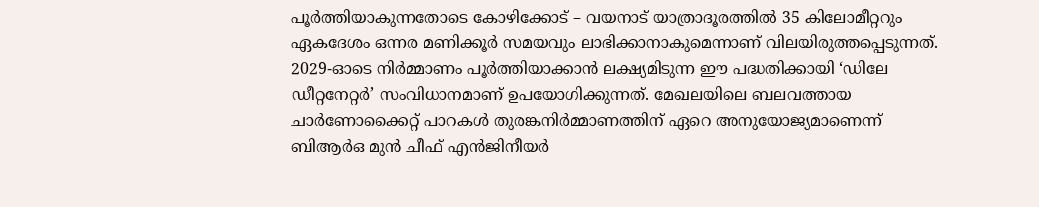പൂർത്തിയാകുന്നതോടെ കോഴിക്കോട് – വയനാട് യാത്രാദൂരത്തിൽ 35 കിലോമീറ്ററും ഏകദേശം ഒന്നര മണിക്കൂർ സമയവും ലാഭിക്കാനാകുമെന്നാണ് വിലയിരുത്തപ്പെടുന്നത്. 2029-ഓടെ നിർമ്മാണം പൂർത്തിയാക്കാൻ ലക്ഷ്യമിടുന്ന ഈ പദ്ധതിക്കായി ‘ഡിലേ ഡീറ്റനേറ്റർ’ സംവിധാനമാണ് ഉപയോഗിക്കുന്നത്. മേഖലയിലെ ബലവത്തായ ചാർണോക്കൈറ്റ് പാറകൾ തുരങ്കനിർമ്മാണത്തിന് ഏറെ അനുയോജ്യമാണെന്ന് ബിആർഒ മുൻ ചീഫ് എൻജിനീയർ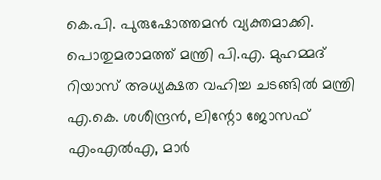കെ.പി. പുരുഷോത്തമൻ വ്യക്തമാക്കി. പൊതുമരാമത്ത് മന്ത്രി പി.എ. മുഹമ്മദ് റിയാസ് അധ്യക്ഷത വഹിച്ച ചടങ്ങിൽ മന്ത്രി എ.കെ. ശശീന്ദ്രൻ, ലിന്റോ ജോസഫ് എംഎൽഎ, മാർ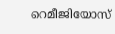റെമീജിയോസ്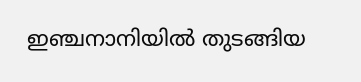ഇഞ്ചനാനിയിൽ തുടങ്ങിയ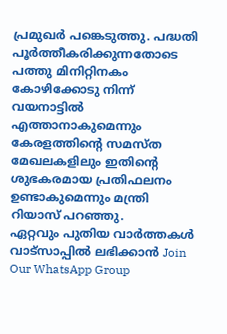പ്രമുഖർ പങ്കെടുത്തു. പദ്ധതി പൂർത്തീകരിക്കുന്നതോടെ പത്തു മിനിറ്റിനകം കോഴിക്കോടു നിന്ന് വയനാട്ടിൽ എത്താനാകുമെന്നും കേരളത്തിന്റെ സമസ്ത മേഖലകളിലും ഇതിന്റെ ശുഭകരമായ പ്രതിഫലനം ഉണ്ടാകുമെന്നും മന്ത്രി റിയാസ് പറഞ്ഞു.
ഏറ്റവും പുതിയ വാർത്തകൾ വാട്സാപ്പിൽ ലഭിക്കാൻ Join Our WhatsApp Group